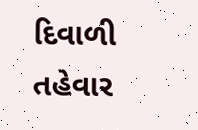દિવાળી તહેવાર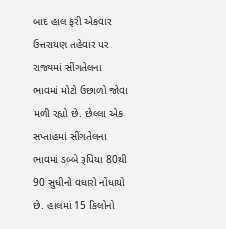બાદ હાલ ફરી એકવાર ઉત્તરાયણ તહેવાર પર રાજ્યમાં સીંગતેલના ભાવમાં મોટો ઉછાળો જોવા મળી રહ્યો છે. છેલ્લા એક સપ્તાહમાં સીંગતેલના ભાવમાં ડબ્બે રૂપિયા 80થી 90 સુધીનો વધારો નોંધાયો છે. હાલમાં 15 કિલોનો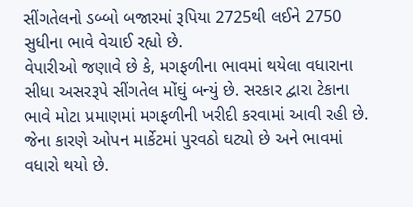સીંગતેલનો ડબ્બો બજારમાં રૂપિયા 2725થી લઈને 2750 સુધીના ભાવે વેચાઈ રહ્યો છે.
વેપારીઓ જણાવે છે કે, મગફળીના ભાવમાં થયેલા વધારાના સીધા અસરરૂપે સીંગતેલ મોંઘું બન્યું છે. સરકાર દ્વારા ટેકાના ભાવે મોટા પ્રમાણમાં મગફળીની ખરીદી કરવામાં આવી રહી છે. જેના કારણે ઓપન માર્કેટમાં પુરવઠો ઘટ્યો છે અને ભાવમાં વધારો થયો છે.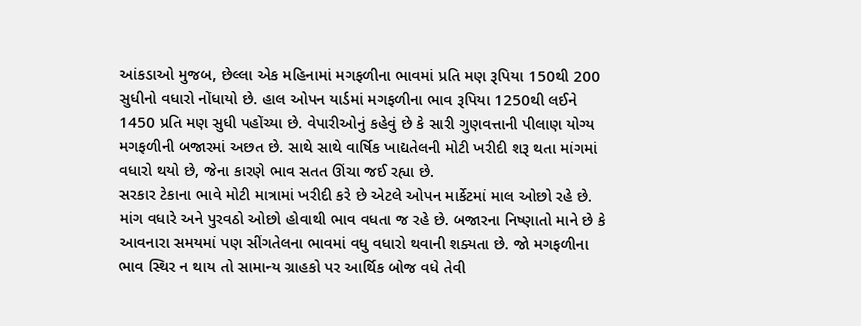આંકડાઓ મુજબ, છેલ્લા એક મહિનામાં મગફળીના ભાવમાં પ્રતિ મણ રૂપિયા 150થી 200 સુધીનો વધારો નોંધાયો છે. હાલ ઓપન યાર્ડમાં મગફળીના ભાવ રૂપિયા 1250થી લઈને 1450 પ્રતિ મણ સુધી પહોંચ્યા છે. વેપારીઓનું કહેવું છે કે સારી ગુણવત્તાની પીલાણ યોગ્ય મગફળીની બજારમાં અછત છે. સાથે સાથે વાર્ષિક ખાદ્યતેલની મોટી ખરીદી શરૂ થતા માંગમાં વધારો થયો છે, જેના કારણે ભાવ સતત ઊંચા જઈ રહ્યા છે.
સરકાર ટેકાના ભાવે મોટી માત્રામાં ખરીદી કરે છે એટલે ઓપન માર્કેટમાં માલ ઓછો રહે છે. માંગ વધારે અને પુરવઠો ઓછો હોવાથી ભાવ વધતા જ રહે છે. બજારના નિષ્ણાતો માને છે કે આવનારા સમયમાં પણ સીંગતેલના ભાવમાં વધુ વધારો થવાની શક્યતા છે. જો મગફળીના ભાવ સ્થિર ન થાય તો સામાન્ય ગ્રાહકો પર આર્થિક બોજ વધે તેવી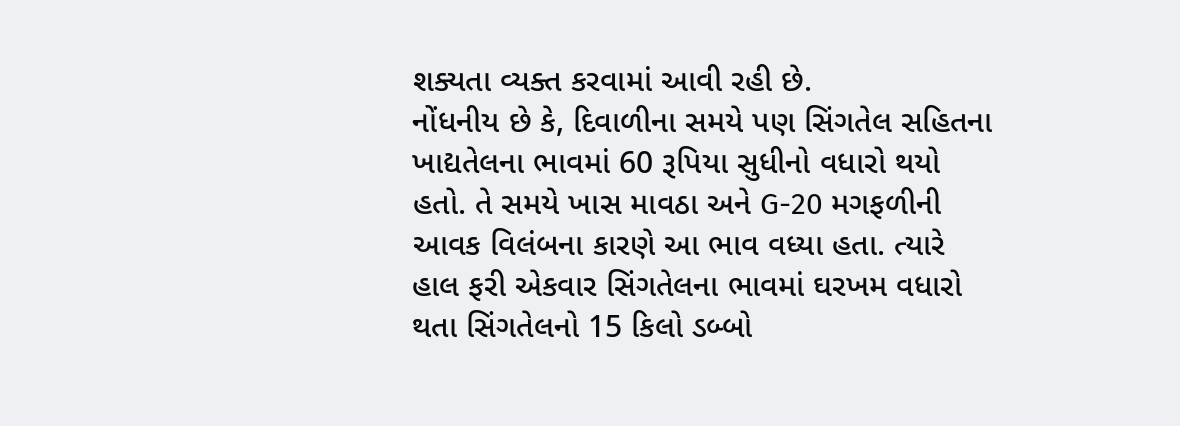શક્યતા વ્યક્ત કરવામાં આવી રહી છે.
નોંધનીય છે કે, દિવાળીના સમયે પણ સિંગતેલ સહિતના ખાદ્યતેલના ભાવમાં 60 રૂપિયા સુધીનો વધારો થયો હતો. તે સમયે ખાસ માવઠા અને G-20 મગફળીની આવક વિલંબના કારણે આ ભાવ વધ્યા હતા. ત્યારે હાલ ફરી એકવાર સિંગતેલના ભાવમાં ઘરખમ વધારો થતા સિંગતેલનો 15 કિલો ડબ્બો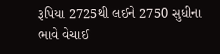રૂપિયા 2725થી લઈને 2750 સુધીના ભાવે વેચાઈ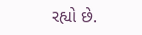રહ્યો છે.